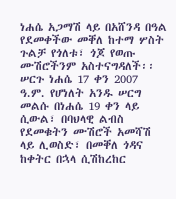ነሐሴ አጋማሽ ላይ በአሸንዳ በዓል የደመቀችው መቐለ ከተማ ሦስት ጉልቻ የጎለቱ፣ ጎጆ የወጡ ሙሽሮችንም አስተናግዳለች፡፡ ሠርጉ ነሐሴ 17 ቀን 2007 ዓ.ም. የሆነለት አንዱ ሠርግ መልሱ በነሐሴ 19 ቀን ላይ ሲውል፣ በባህላዊ ልብስ የደመቁትን ሙሽሮች አመሻሽ ላይ ሊወስድ፣ በመቐለ ጎዳና ከቀትር በኋላ ሲሽከረከር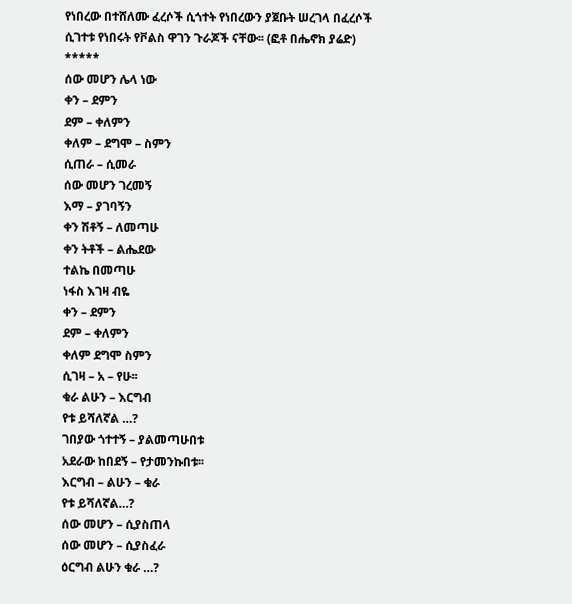የነበረው በተሸለሙ ፈረሶች ሲጎተት የነበረውን ያጀቡት ሠረገላ በፈረሶች ሲገተቱ የነበሩት የቮልስ ዋገን ጉራጆች ናቸው፡፡ (ፎቶ በሔኖክ ያሬድ)
*****
ሰው መሆን ሌላ ነው
ቀን – ደምን
ደም – ቀለምን
ቀለም – ደግሞ – ስምን
ሲጠራ – ሲመራ
ሰው መሆን ገረመኝ
እማ – ያገባኝን
ቀን ሽቶኝ – ለመጣሁ
ቀን ትቶች – ልሔደው
ተልኬ በመጣሁ
ነፋስ እገዛ ብዬ
ቀን – ደምን
ደም – ቀለምን
ቀለም ደግሞ ስምን
ሲገዛ – አ – የሁ፡፡
ቁራ ልሁን – እርግብ
የቱ ይሻለኛል …?
ገበያው ጎተተኝ – ያልመጣሁበቱ
አደራው ከበደኝ – የታመንኩበቱ፡፡
እርግብ – ልሁን – ቁራ
የቱ ይሻለኛል…?
ሰው መሆን – ሲያስጠላ
ሰው መሆን – ሲያስፈራ
ዕርግብ ልሁን ቁራ …?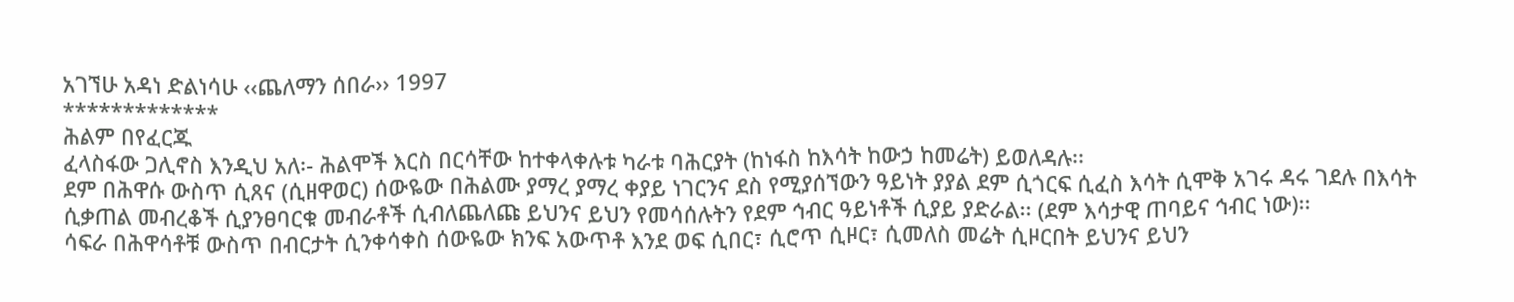አገኘሁ አዳነ ድልነሳሁ ‹‹ጨለማን ሰበራ›› 1997
*************
ሕልም በየፈርጁ
ፈላስፋው ጋሊኖስ እንዲህ አለ፡- ሕልሞች እርስ በርሳቸው ከተቀላቀሉቱ ካራቱ ባሕርያት (ከነፋስ ከእሳት ከውኃ ከመሬት) ይወለዳሉ፡፡
ደም በሕዋሱ ውስጥ ሲጸና (ሲዘዋወር) ሰውዬው በሕልሙ ያማረ ያማረ ቀያይ ነገርንና ደስ የሚያሰኘውን ዓይነት ያያል ደም ሲጎርፍ ሲፈስ እሳት ሲሞቅ አገሩ ዳሩ ገደሉ በእሳት ሲቃጠል መብረቆች ሲያንፀባርቁ መብራቶች ሲብለጨለጩ ይህንና ይህን የመሳሰሉትን የደም ኅብር ዓይነቶች ሲያይ ያድራል፡፡ (ደም እሳታዊ ጠባይና ኅብር ነው)፡፡
ሳፍራ በሕዋሳቶቹ ውስጥ በብርታት ሲንቀሳቀስ ሰውዬው ክንፍ አውጥቶ እንደ ወፍ ሲበር፣ ሲሮጥ ሲዞር፣ ሲመለስ መሬት ሲዞርበት ይህንና ይህን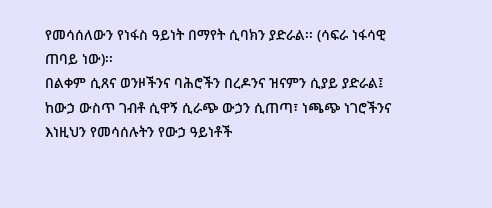የመሳሰለውን የነፋስ ዓይነት በማየት ሲባክን ያድራል፡፡ (ሳፍራ ነፋሳዊ ጠባይ ነው)፡፡
በልቀም ሲጸና ወንዞችንና ባሕሮችን በረዶንና ዝናምን ሲያይ ያድራል፤ ከውኃ ውስጥ ገብቶ ሲዋኝ ሲራጭ ውኃን ሲጠጣ፣ ነጫጭ ነገሮችንና እነዚህን የመሳሰሉትን የውኃ ዓይነቶች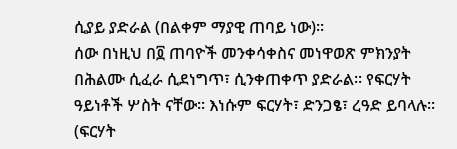ሲያይ ያድራል (በልቀም ማያዊ ጠባይ ነው)፡፡
ሰው በነዚህ በ፬ ጠባዮች መንቀሳቀስና መነዋወጽ ምክንያት በሕልሙ ሲፈራ ሲደነግጥ፣ ሲንቀጠቀጥ ያድራል፡፡ የፍርሃት ዓይነቶች ሦስት ናቸው፡፡ እነሱም ፍርሃት፣ ድንጋፄ፣ ረዓድ ይባላሉ፡፡ (ፍርሃት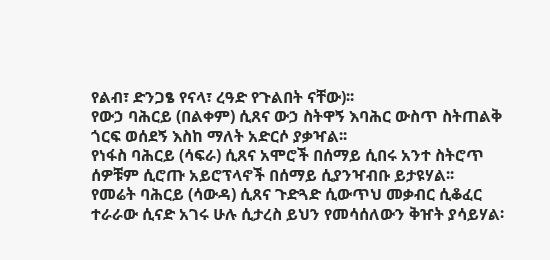የልብ፣ ድንጋፄ የናላ፣ ረዓድ የጉልበት ናቸው)፡፡
የውኃ ባሕርይ (በልቀም) ሲጸና ውኃ ስትዋኝ እባሕር ውስጥ ስትጠልቅ ጎርፍ ወሰደኝ እስከ ማለት አድርሶ ያቃዣል፡፡
የነፋስ ባሕርይ (ሳፍራ) ሲጸና አሞሮች በሰማይ ሲበሩ አንተ ስትሮጥ ሰዎቹም ሲሮጡ አይሮፕላኖች በሰማይ ሲያንዣብቡ ይታዩሃል፡፡
የመሬት ባሕርይ (ሳውዳ) ሲጸና ጉድጓድ ሲውጥህ መቃብር ሲቆፈር ተራራው ሲናድ አገሩ ሁሉ ሲታረስ ይህን የመሳሰለውን ቅዠት ያሳይሃል፡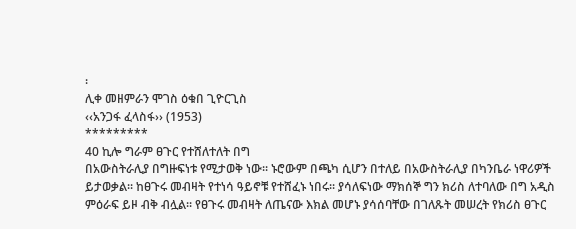፡
ሊቀ መዘምራን ሞገስ ዕቁበ ጊዮርጊስ
‹‹አንጋፋ ፈላስፋ›› (1953)
*********
40 ኪሎ ግራም ፀጉር የተሸለተለት በግ
በአውስትራሊያ በግዙፍነቱ የሚታወቅ ነው፡፡ ኑሮውም በጫካ ሲሆን በተለይ በአውስትራሊያ በካንቤራ ነዋሪዎች ይታወቃል፡፡ ከፀጉሩ መብዛት የተነሳ ዓይኖቹ የተሸፈኑ ነበሩ፡፡ ያሳለፍነው ማክሰኞ ግን ክሪስ ለተባለው በግ አዲስ ምዕራፍ ይዞ ብቅ ብሏል፡፡ የፀጉሩ መብዛት ለጤናው እክል መሆኑ ያሳሰባቸው በገለጹት መሠረት የክሪስ ፀጉር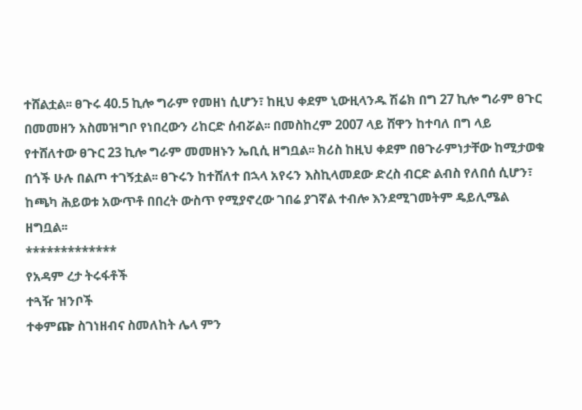ተሸልቷል፡፡ ፀጉሩ 40.5 ኪሎ ግራም የመዘነ ሲሆን፣ ከዚህ ቀደም ኒውዚላንዱ ሽሬክ በግ 27 ኪሎ ግራም ፀጉር በመመዘን አስመዝግቦ የነበረውን ሪከርድ ሰብሯል፡፡ በመስከረም 2007 ላይ ሸዋን ከተባለ በግ ላይ የተሸለተው ፀጉር 23 ኪሎ ግራም መመዘኑን ኤቢሲ ዘግቧል፡፡ ክሪስ ከዚህ ቀደም በፀጉራምነታቸው ከሚታወቁ በጎች ሁሉ በልጦ ተገኝቷል፡፡ ፀጉሩን ከተሸለተ በኋላ አየሩን እስኪላመደው ድረስ ብርድ ልብስ የለበሰ ሲሆን፣ ከጫካ ሕይወቱ አውጥቶ በበረት ውስጥ የሚያኖረው ገበሬ ያገኛል ተብሎ እንደሚገመትም ዴይሊሜል ዘግቧል፡፡
*************
የአዳም ረታ ትሩፋቶች
ተጓዥ ዝንቦች
ተቀምጬ ስገነዘብና ስመለከት ሌላ ምን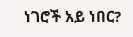ነገሮች አይ ነበር?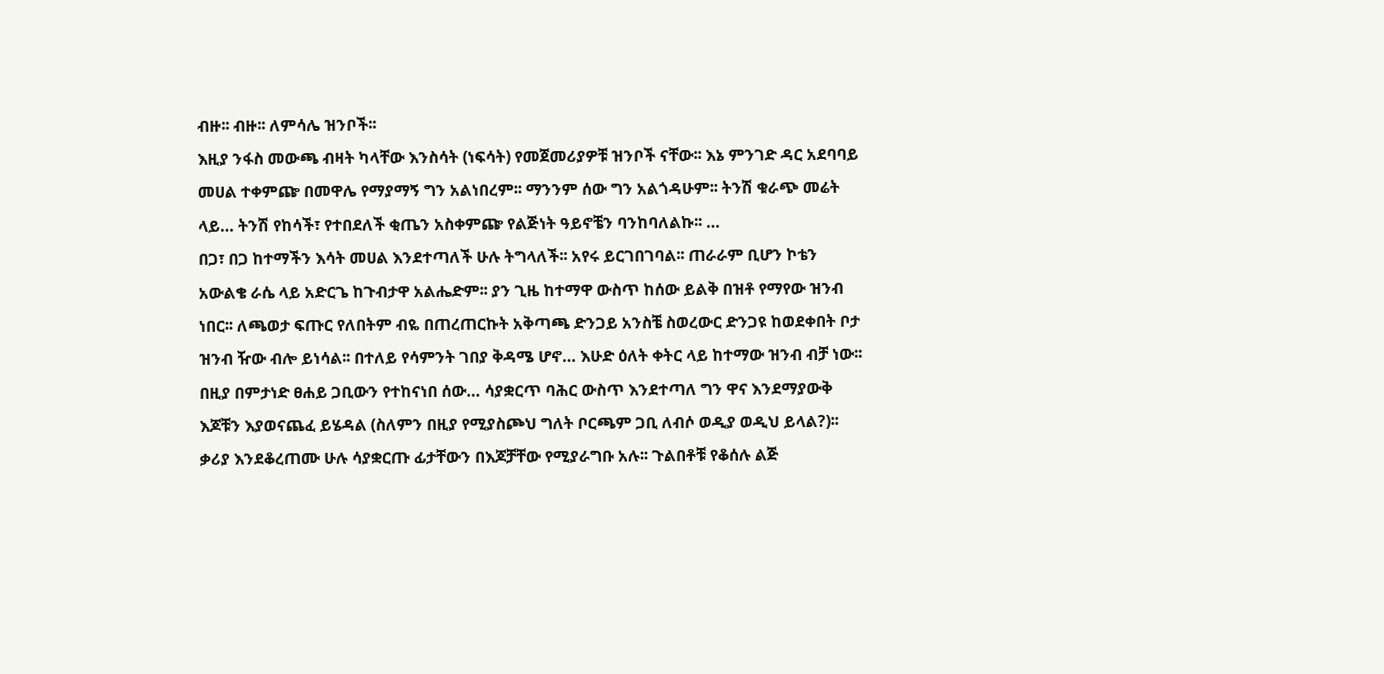ብዙ፡፡ ብዙ፡፡ ለምሳሌ ዝንቦች፡፡
እዚያ ንፋስ መውጫ ብዛት ካላቸው እንስሳት (ነፍሳት) የመጀመሪያዎቹ ዝንቦች ናቸው፡፡ እኔ ምንገድ ዳር አደባባይ መሀል ተቀምጬ በመዋሌ የማያማኝ ግን አልነበረም፡፡ ማንንም ሰው ግን አልጎዳሁም፡፡ ትንሽ ቁራጭ መሬት ላይ… ትንሽ የከሳች፣ የተበደለች ቂጤን አስቀምጬ የልጅነት ዓይኖቼን ባንከባለልኩ፡፡ …
በጋ፣ በጋ ከተማችን እሳት መሀል እንደተጣለች ሁሉ ትግላለች፡፡ አየሩ ይርገበገባል፡፡ ጠራራም ቢሆን ኮቴን አውልቄ ራሴ ላይ አድርጌ ከጉብታዋ አልሔድም፡፡ ያን ጊዜ ከተማዋ ውስጥ ከሰው ይልቅ በዝቶ የማየው ዝንብ ነበር፡፡ ለጫወታ ፍጡር የለበትም ብዬ በጠረጠርኩት አቅጣጫ ድንጋይ አንስቼ ስወረውር ድንጋዩ ከወደቀበት ቦታ ዝንብ ዥው ብሎ ይነሳል፡፡ በተለይ የሳምንት ገበያ ቅዳሜ ሆኖ… እሁድ ዕለት ቀትር ላይ ከተማው ዝንብ ብቻ ነው፡፡ በዚያ በምታነድ ፀሐይ ጋቢውን የተከናነበ ሰው… ሳያቋርጥ ባሕር ውስጥ እንደተጣለ ግን ዋና እንደማያውቅ እጆቹን እያወናጨፈ ይሄዳል (ስለምን በዚያ የሚያስጮህ ግለት ቦርጫም ጋቢ ለብሶ ወዲያ ወዲህ ይላል?)፡፡
ቃሪያ እንደቆረጠሙ ሁሉ ሳያቋርጡ ፊታቸውን በእጆቻቸው የሚያራግቡ አሉ፡፡ ጉልበቶቹ የቆሰሉ ልጅ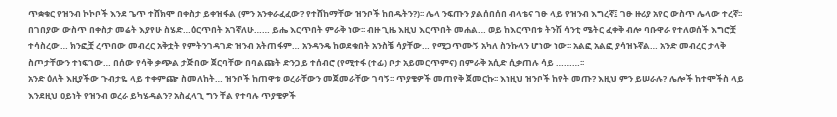ጥቋቁር የዝንብ ኮኮቦች እንደ ጌጥ ተሸክሞ በቀስታ ይቀዝፋል (ምን አንቀራፈፈው? የተሸከማቸው ዝንቦች ከበዱትን?)፡፡ ሌላ ንፍጡን ያልሰበሰበ ብላቴና ገፁ ላይ የዝንብ እግረኛ፤ ገፁ ዙሪያ አየር ውስጥ ሌላው ተረኛ፡፡ በገበያው ውስጥ በቀስታ መሬት እያየሁ ስሄድ…ዕርጥበት አገኛለሁ…… ይሔ እርጥበት ምራቅ ነው፡፡ ብዙ ጊዜ እዚህ እርጥበት መሐል… ወይ ከእርጥበቱ ትንሽ ሳንቲ ሜትር ፈቀቅ ብሎ ባቡዋራ የተለወሰች እግሮቿ ተሳስረው… ክንፎቿ ረጥበው መብረር አቅቷት የምትንገዳገድ ዝንብ አትጠፋም… አንዳንዴ ከወደቁበት አንስቼ ሳያቸው… የሚጋጥሙኝ አካለ ስንኩላን ሆነው ነው፡፡ አልፎ አልፎ ያሳዝኑኛል… አንድ መብረር ታላቅ ስጦታቸውን ተነፍገው… በሰው የሳቅ ቃጭል ታጅበው ጀርባቸው በባልጩት ድንጋይ ተሰብሮ (የሚተፋ (ተፊ) ቦታ አይመርጥምና) በምራቅ አሲድ ሲቃጠሉ ሳይ ………፡፡
አንድ ዕለት እዚያችው ጉብታዬ ላይ ተቀምጬ ስመለከት… ዝንቦች ከጠዋቱ ወረራቸውን መጀመራቸው ገባኝ፡፡ ጥያቄዎች መጠየቅ ጀመርኩ፡፡ እነዚህ ዝንቦች ከየት መጡ? እዚህ ምን ይሠራሉ? ሌሎች ከተሞችስ ላይ እንደዚህ ዐይነት የዝንብ ወረራ ይካሄዳልን? አስፈላጊ ግን ቸል የተባሉ ጥያቄዎች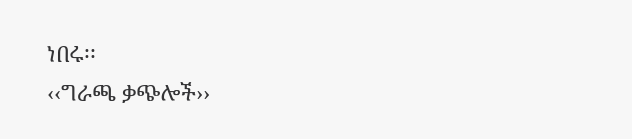ነበሩ፡፡
‹‹ግራጫ ቃጭሎች››